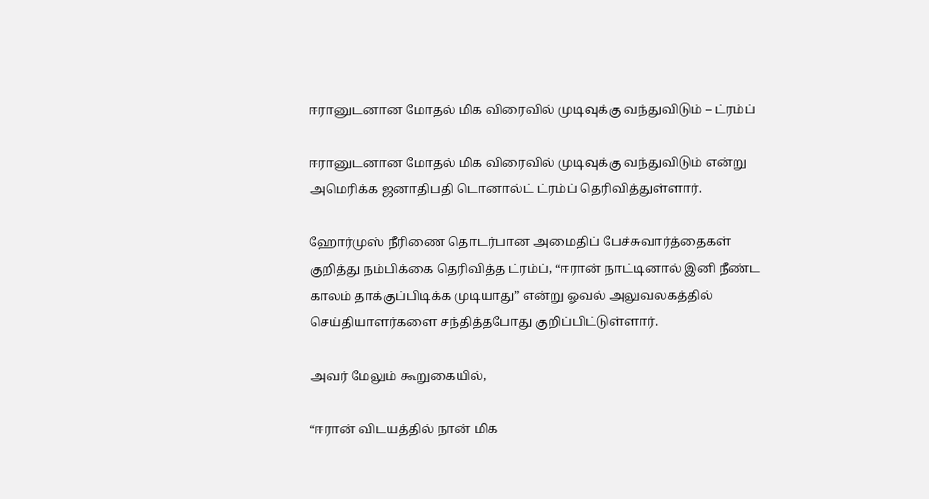ஈரானுடனான மோதல் மிக விரைவில் முடிவுக்கு வந்துவிடும் – ட்ரம்ப்

ஈரானுடனான மோதல் மிக விரைவில் முடிவுக்கு வந்துவிடும் என்று அமெரிக்க ஜனாதிபதி டொனால்ட் ட்ரம்ப் தெரிவித்துள்ளார்.

ஹோர்முஸ் நீரிணை தொடர்பான அமைதிப் பேச்சுவார்த்தைகள் குறித்து நம்பிக்கை தெரிவித்த ட்ரம்ப், “ஈரான் நாட்டினால் இனி நீண்ட காலம் தாக்குப்பிடிக்க முடியாது” என்று ஓவல் அலுவலகத்தில் செய்தியாளர்களை சந்தித்தபோது குறிப்பிட்டுள்ளார்.

அவர் மேலும் கூறுகையில்,

“ஈரான் விடயத்தில் நான் மிக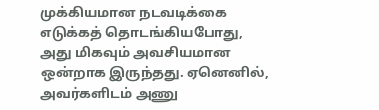முக்கியமான நடவடிக்கை எடுக்கத் தொடங்கியபோது, அது மிகவும் அவசியமான ஒன்றாக இருந்தது. ஏனெனில், அவர்களிடம் அணு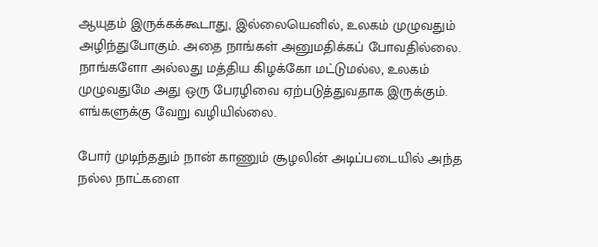ஆயுதம் இருக்கக்கூடாது, இல்லையெனில், உலகம் முழுவதும் அழிந்துபோகும். அதை நாங்கள் அனுமதிக்கப் போவதில்லை. நாங்களோ அல்லது மத்திய கிழக்கோ மட்டுமல்ல, உலகம் முழுவதுமே அது ஒரு பேரழிவை ஏற்படுத்துவதாக இருக்கும். எங்களுக்கு வேறு வழியில்லை.

போர் முடிந்ததும் நான் காணும் சூழலின் அடிப்படையில் அந்த நல்ல நாட்களை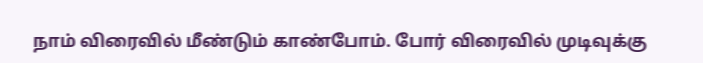நாம் விரைவில் மீண்டும் காண்போம். போர் விரைவில் முடிவுக்கு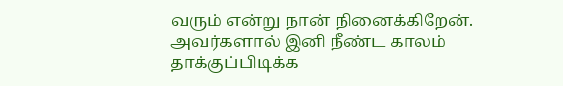வரும் என்று நான் நினைக்கிறேன். அவர்களால் இனி நீண்ட காலம் தாக்குப்பிடிக்க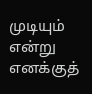முடியும் என்று எனக்குத்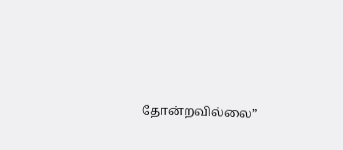தோன்றவில்லை”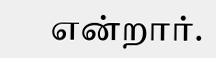என்றார்.